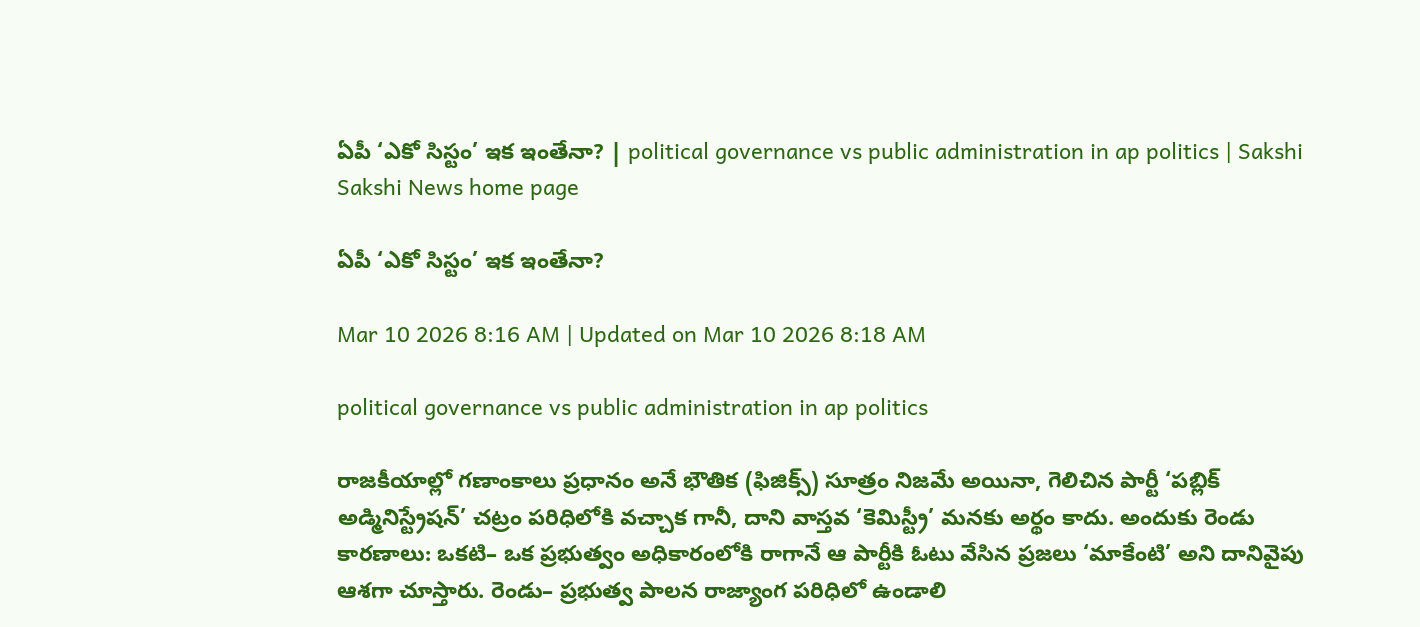ఏపీ ‘ఎకో సిస్టం’ ఇక ఇంతేనా? | political governance vs public administration in ap politics | Sakshi
Sakshi News home page

ఏపీ ‘ఎకో సిస్టం’ ఇక ఇంతేనా?

Mar 10 2026 8:16 AM | Updated on Mar 10 2026 8:18 AM

political governance vs public administration in ap politics

రాజకీయాల్లో గణాంకాలు ప్రధానం అనే భౌతిక (ఫిజిక్స్‌) సూత్రం నిజమే అయినా, గెలిచిన పార్టీ ‘పబ్లిక్‌ అడ్మినిస్ట్రేషన్‌’ చట్రం పరిధిలోకి వచ్చాక గానీ, దాని వాస్తవ ‘కెమిస్ట్రీ’ మనకు అర్థం కాదు. అందుకు రెండు కారణాలు: ఒకటి– ఒక ప్రభుత్వం అధికారంలోకి రాగానే ఆ పార్టీకి ఓటు వేసిన ప్రజలు ‘మాకేంటి’ అని దానివైపు ఆశగా చూస్తారు. రెండు– ప్రభుత్వ పాలన రాజ్యాంగ పరిధిలో ఉండాలి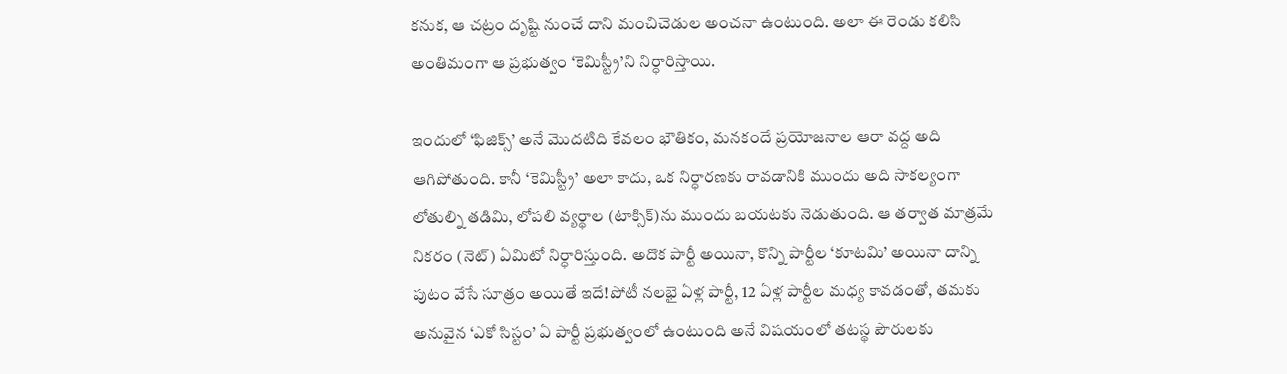కనుక, ఆ చట్రం దృష్టి నుంచే దాని మంచిచెడుల అంచనా ఉంటుంది. అలా ఈ రెండు కలిసి అంతిమంగా ఆ ప్రభుత్వం ‘కెమిస్ట్రీ’ని నిర్ధారిస్తాయి.

ఇందులో ‘ఫిజిక్స్‌’ అనే మొదటిది కేవలం భౌతికం, మనకందే ప్రయోజనాల ఆరా వద్ద అది ఆగిపోతుంది. కానీ ‘కెమిస్ట్రీ’ అలా కాదు, ఒక నిర్ధారణకు రావడానికి ముందు అది సాకల్యంగా లోతుల్ని తడిమి, లోపలి వ్యర్థాల (టాక్సిక్‌)ను ముందు బయటకు నెడుతుంది. ఆ తర్వాత మాత్రమే నికరం (నెట్‌) ఏమిటో నిర్ధారిస్తుంది. అదొక పార్టీ అయినా, కొన్ని పార్టీల ‘కూటమి’ అయినా దాన్ని పుటం వేసే సూత్రం అయితే ఇదే!పోటీ నలభై ఏళ్ల పార్టీ, 12 ఏళ్ల పార్టీల మధ్య కావడంతో, తమకు అనువైన ‘ఎకో సిస్టం’ ఏ పార్టీ ప్రభుత్వంలో ఉంటుంది అనే విషయంలో తటస్థ పౌరులకు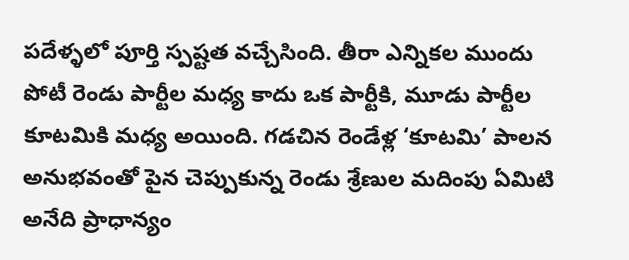పదేళ్ళలో పూర్తి స్పష్టత వచ్చేసింది. తీరా ఎన్నికల ముందు పోటీ రెండు పార్టీల మధ్య కాదు ఒక పార్టీకి, మూడు పార్టీల కూటమికి మధ్య అయింది. గడచిన రెండేళ్ల ‘కూటమి’ పాలన అనుభవంతో పైన చెప్పుకున్న రెండు శ్రేణుల మదింపు ఏమిటి అనేది ప్రాధాన్యం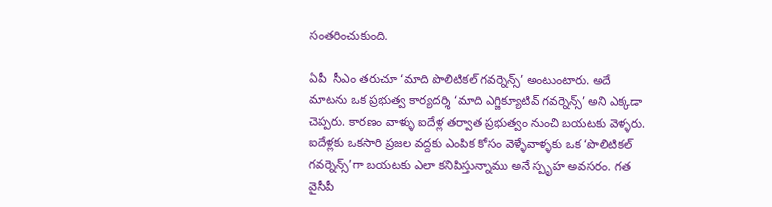సంతరించుకుంది.

ఏపీ  సీఎం తరుచూ ‘మాది పొలిటికల్‌ గవర్నెన్స్‌’ అంటుంటారు. అదే మాటను ఒక ప్రభుత్వ కార్యదర్శి ‘మాది ఎగ్జిక్యూటివ్‌ గవర్నెన్స్‌’ అని ఎక్కడా చెప్పరు. కారణం వాళ్ళు ఐదేళ్ల తర్వాత ప్రభుత్వం నుంచి బయటకు వెళ్ళరు. ఐదేళ్లకు ఒకసారి ప్రజల వద్దకు ఎంపిక కోసం వెళ్ళేవాళ్ళకు ఒక ‘పొలిటికల్‌ గవర్నెన్స్‌’గా బయటకు ఎలా కనిపిస్తున్నాము అనే స్పృహ అవసరం. గత వైసీపీ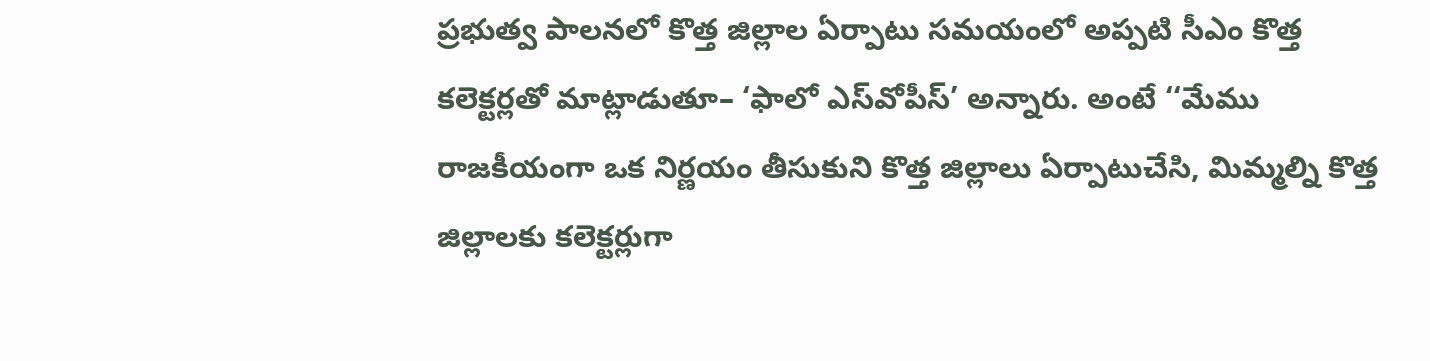ప్రభుత్వ పాలనలో కొత్త జిల్లాల ఏర్పాటు సమయంలో అప్పటి సీఎం కొత్త కలెక్టర్లతో మాట్లాడుతూ– ‘ఫాలో ఎస్‌వోపీస్‌’ అన్నారు. అంటే ‘‘మేము రాజకీయంగా ఒక నిర్ణయం తీసుకుని కొత్త జిల్లాలు ఏర్పాటుచేసి, మిమ్మల్ని కొత్త జిల్లాలకు కలెక్టర్లుగా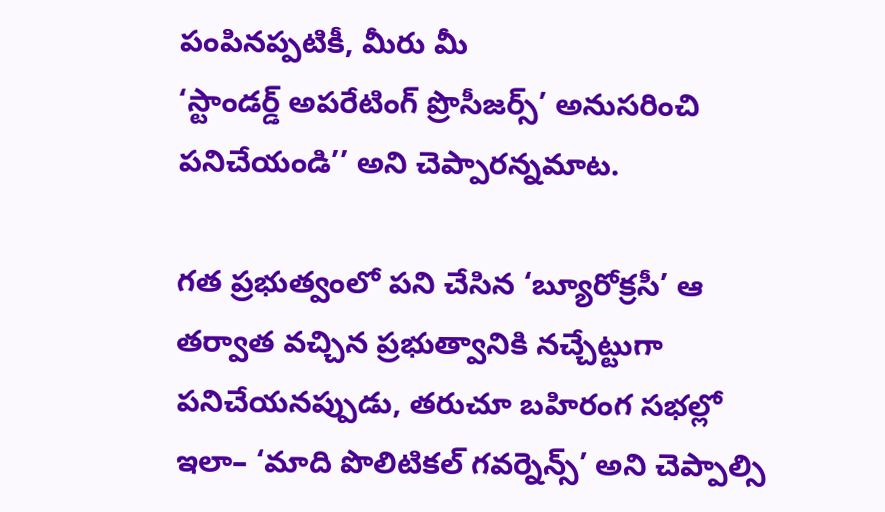పంపినప్పటికీ, మీరు మీ
‘స్టాండర్డ్‌ అపరేటింగ్‌ ప్రొసీజర్స్‌’ అనుసరించి పనిచేయండి’’ అని చెప్పారన్నమాట.

గత ప్రభుత్వంలో పని చేసిన ‘బ్యూరోక్రసీ’ ఆ తర్వాత వచ్చిన ప్రభుత్వానికి నచ్చేట్టుగా పనిచేయనప్పుడు, తరుచూ బహిరంగ సభల్లో ఇలా– ‘మాది పొలిటికల్‌ గవర్నెన్స్‌’ అని చెప్పాల్సి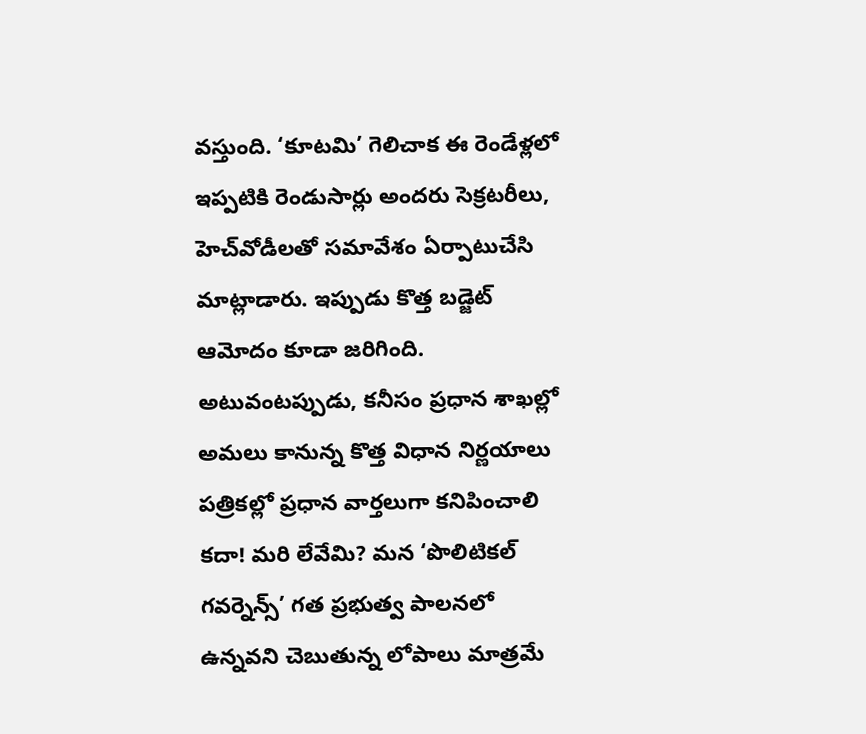వస్తుంది. ‘కూటమి’ గెలిచాక ఈ రెండేళ్లలో ఇప్పటికి రెండుసార్లు అందరు సెక్రటరీలు, హెచ్‌వోడీలతో సమావేశం ఏర్పాటుచేసి మాట్లాడారు. ఇప్పుడు కొత్త బడ్జెట్‌ ఆమోదం కూడా జరిగింది. అటువంటప్పుడు, కనీసం ప్రధాన శాఖల్లో అమలు కానున్న కొత్త విధాన నిర్ణయాలు పత్రికల్లో ప్రధాన వార్తలుగా కనిపించాలి కదా! మరి లేవేమి? మన ‘పొలిటికల్‌ గవర్నెన్స్‌’ గత ప్రభుత్వ పాలనలో ఉన్నవని చెబుతున్న లోపాలు మాత్రమే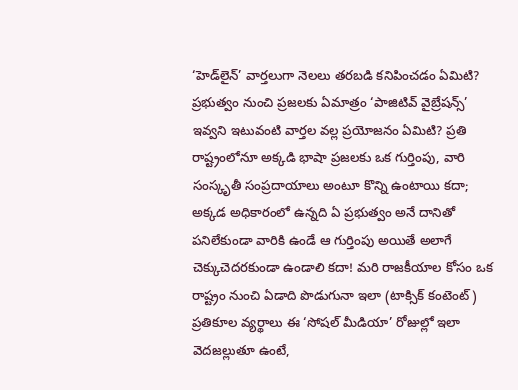‘హెడ్‌లైన్‌’ వార్తలుగా నెలలు తరబడి కనిపించడం ఏమిటి? ప్రభుత్వం నుంచి ప్రజలకు ఏమాత్రం ‘పాజిటివ్‌ వైబ్రేషన్స్‌’ ఇవ్వని ఇటువంటి వార్తల వల్ల ప్రయోజనం ఏమిటి? ప్రతి రాష్ట్రంలోనూ అక్కడి భాషా ప్రజలకు ఒక గుర్తింపు, వారి సంస్కృతీ సంప్రదాయాలు అంటూ కొన్ని ఉంటాయి కదా; అక్కడ అధికారంలో ఉన్నది ఏ ప్రభుత్వం అనే దానితో పనిలేకుండా వారికి ఉండే ఆ గుర్తింపు అయితే అలాగే చెక్కుచెదరకుండా ఉండాలి కదా! మరి రాజకీయాల కోసం ఒక రాష్ట్రం నుంచి ఏడాది పొడుగునా ఇలా (టాక్సిక్‌ కంటెంట్‌) ప్రతికూల వ్యర్థాలు ఈ ‘సోషల్‌ మీడియా’ రోజుల్లో ఇలా వెదజల్లుతూ ఉంటే,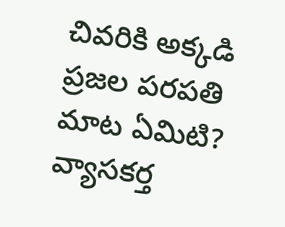చివరికి అక్కడి ప్రజల పరపతి మాట ఏమిటి?
వ్యాసకర్త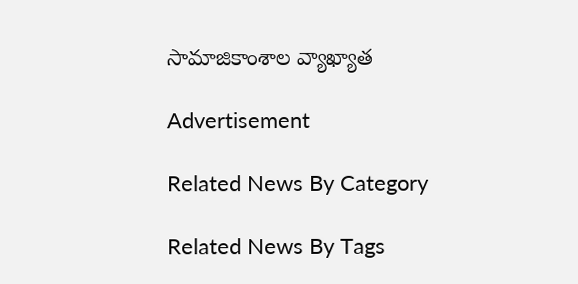సామాజికాంశాల వ్యాఖ్యాత

Advertisement

Related News By Category

Related News By Tags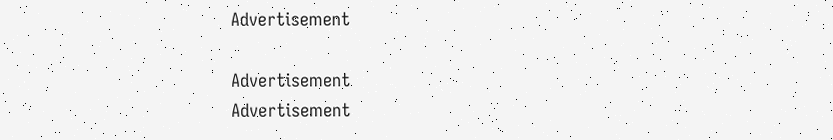Advertisement

Advertisement
Advertisement